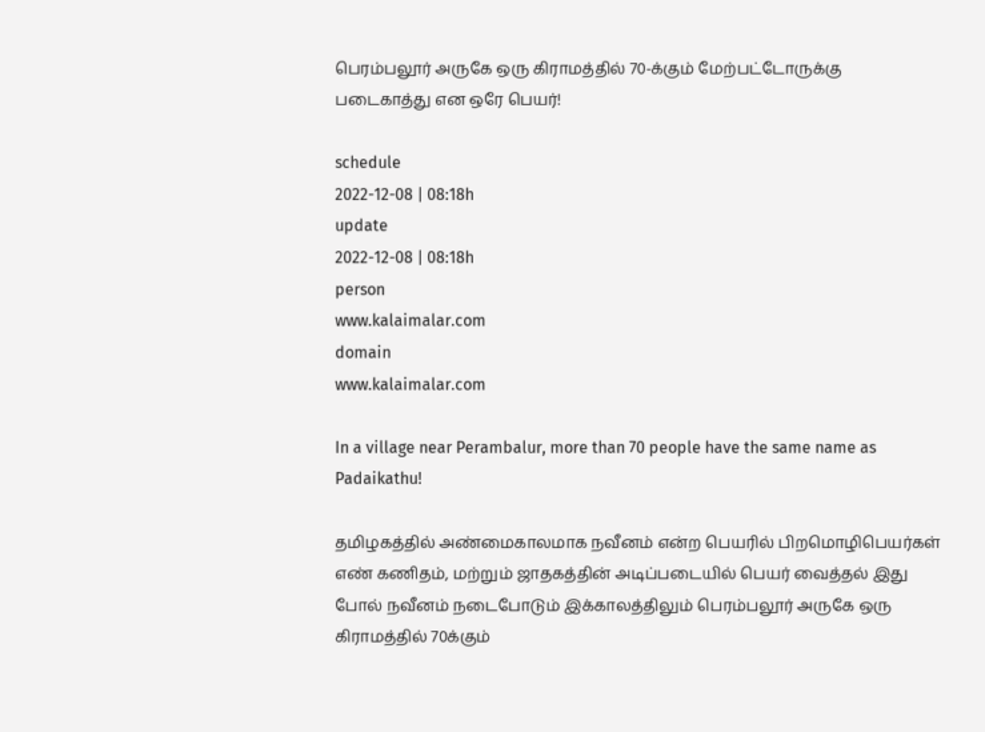பெரம்பலூர் அருகே ஒரு கிராமத்தில் 70-க்கும் மேற்பட்டோருக்கு படைகாத்து என ஒரே பெயர்!

schedule
2022-12-08 | 08:18h
update
2022-12-08 | 08:18h
person
www.kalaimalar.com
domain
www.kalaimalar.com

In a village near Perambalur, more than 70 people have the same name as Padaikathu!

தமிழகத்தில் அண்மைகாலமாக நவீனம் என்ற பெயரில் பிறமொழிபெயர்கள் எண் கணிதம், மற்றும் ஜாதகத்தின் அடிப்படையில் பெயர் வைத்தல் இது போல் நவீனம் நடைபோடும் இக்காலத்திலும் பெரம்பலூர் அருகே ஒரு கிராமத்தில் 70க்கும்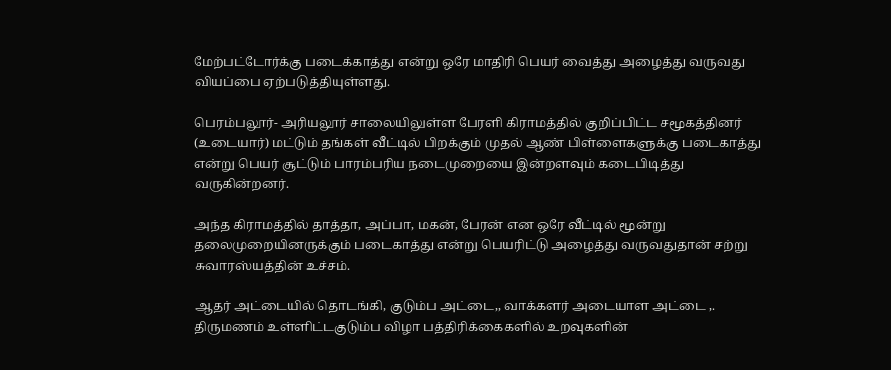மேற்பட்டோர்க்கு படைக்காத்து என்று ஒரே மாதிரி பெயர் வைத்து அழைத்து வருவது வியப்பை ஏற்படுத்தியுள்ளது.

பெரம்பலூர்- அரியலூர் சாலையிலுள்ள பேரளி கிராமத்தில் குறிப்பிட்ட சமூகத்தினர் (உடையார்) மட்டும் தங்கள் வீட்டில் பிறக்கும் முதல் ஆண் பிள்ளைகளுக்கு படைகாத்து என்று பெயர் சூட்டும் பாரம்பரிய நடைமுறையை இன்றளவும் கடைபிடித்து வருகின்றனர்.

அந்த கிராமத்தில் தாத்தா, அப்பா, மகன், பேரன் என ஒரே வீட்டில் மூன்று தலைமுறையினருக்கும் படைகாத்து என்று பெயரிட்டு அழைத்து வருவதுதான் சற்று சுவாரஸ்யத்தின் உச்சம்.

ஆதர் அட்டையில் தொடங்கி, குடும்ப அட்டை,, வாக்களர் அடையாள அட்டை ,. திருமணம் உள்ளிட்டகுடும்ப விழா பத்திரிக்கைகளில் உறவுகளின்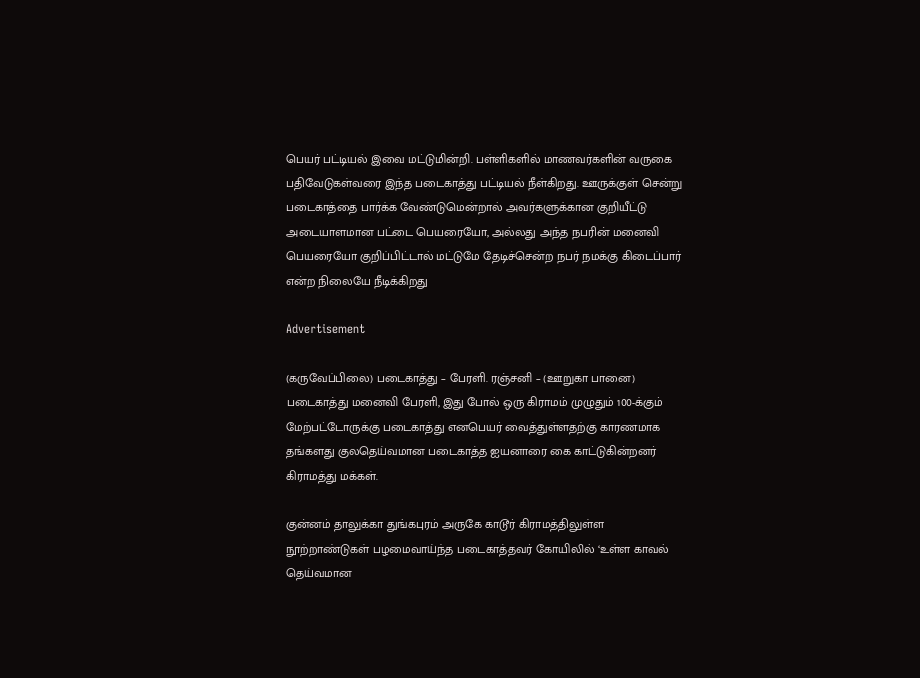பெயர் பட்டியல் இவை மட்டுமின்றி. பள்ளிகளில் மாணவர்களின் வருகை பதிவேடுகள்வரை இந்த படைகாத்து பட்டியல் நீள்கிறது. ஊருக்குள் சென்று படைகாத்தை பார்க்க வேண்டுமென்றால் அவர்களுக்கான குறியீட்டு அடையாளமான பட்டை பெயரையோ, அல்லது அந்த நபரின் மனைவி பெயரையோ குறிப்பிட்டால் மட்டுமே தேடிச்சென்ற நபர் நமக்கு கிடைப்பார் என்ற நிலையே நீடிக்கிறது

Advertisement

(கருவேப்பிலை) படைகாத்து – பேரளி. ரஞ்சனி – (ஊறுகா பானை) படைகாத்து மனைவி பேரளி, இது போல் ஒரு கிராமம் முழுதும் 100-க்கும் மேற்பட்டோருக்கு படைகாத்து எனபெயர் வைத்துள்ளதற்கு காரணமாக தங்களது குலதெய்வமான படைகாத்த ஐயனாரை கை காட்டுகின்றனர் கிராமத்து மக்கள்.

குன்னம் தாலுக்கா துங்கபுரம் அருகே காடூர் கிராமத்திலுள்ள நூற்றாண்டுகள் பழமைவாய்ந்த படைகாத்தவர் கோயிலில் ‘உள்ள காவல் தெய்வமான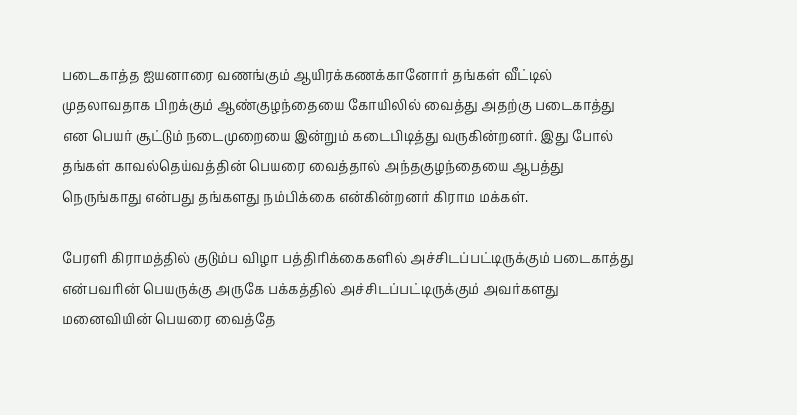படைகாத்த ஐயனாரை வணங்கும் ஆயிரக்கணக்கானோர் தங்கள் வீட்டில் முதலாவதாக பிறக்கும் ஆண்குழந்தையை கோயிலில் வைத்து அதற்கு படைகாத்து என பெயர் சூட்டும் நடைமுறையை இன்றும் கடைபிடித்து வருகின்றனர். இது போல் தங்கள் காவல்தெய்வத்தின் பெயரை வைத்தால் அந்தகுழந்தையை ஆபத்து நெருங்காது என்பது தங்களது நம்பிக்கை என்கின்றனர் கிராம மக்கள்.

பேரளி கிராமத்தில் குடும்ப விழா பத்திரிக்கைகளில் அச்சிடப்பட்டிருக்கும் படைகாத்து என்பவரின் பெயருக்கு அருகே பக்கத்தில் அச்சிடப்பட்டிருக்கும் அவர்களது மனைவியின் பெயரை வைத்தே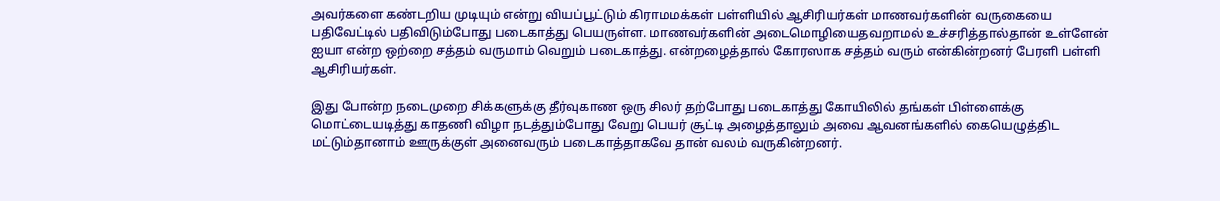அவர்களை கண்டறிய முடியும் என்று வியப்பூட்டும் கிராமமக்கள் பள்ளியில் ஆசிரியர்கள் மாணவர்களின் வருகையை பதிவேட்டில் பதிவிடும்போது படைகாத்து பெயருள்ள. மாணவர்களின் அடைமொழியைதவறாமல் உச்சரித்தால்தான் உள்ளேன் ஐயா என்ற ஒற்றை சத்தம் வருமாம் வெறும் படைகாத்து. என்றழைத்தால் கோரஸாக சத்தம் வரும் என்கின்றனர் பேரளி பள்ளி ஆசிரியர்கள்.

இது போன்ற நடைமுறை சிக்களுக்கு தீர்வுகாண ஒரு சிலர் தற்போது படைகாத்து கோயிலில் தங்கள் பிள்ளைக்கு மொட்டையடித்து காதணி விழா நடத்தும்போது வேறு பெயர் சூட்டி அழைத்தாலும் அவை ஆவனங்களில் கையெழுத்திட மட்டும்தானாம் ஊருக்குள் அனைவரும் படைகாத்தாகவே தான் வலம் வருகின்றனர்.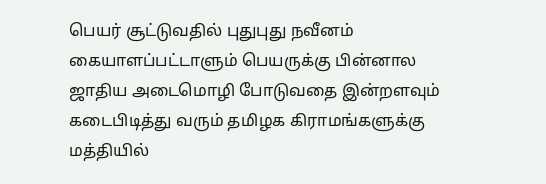பெயர் சூட்டுவதில் புதுபுது நவீனம் கையாளப்பட்டாளும் பெயருக்கு பின்னால ஜாதிய அடைமொழி போடுவதை இன்றளவும் கடைபிடித்து வரும் தமிழக கிராமங்களுக்கு மத்தியில்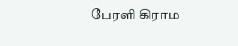பேரளி கிராம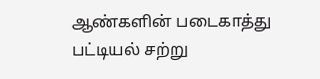ஆண்களின் படைகாத்து பட்டியல் சற்று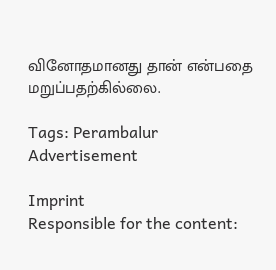வினோதமானது தான் என்பதை மறுப்பதற்கில்லை.

Tags: Perambalur
Advertisement

Imprint
Responsible for the content: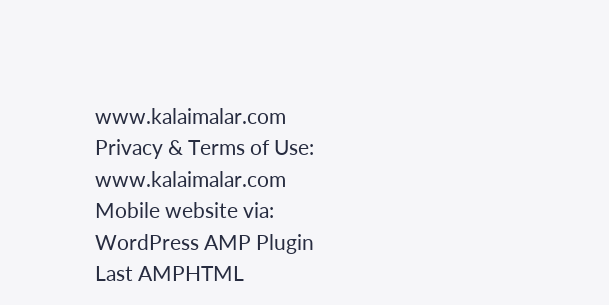www.kalaimalar.com
Privacy & Terms of Use:
www.kalaimalar.com
Mobile website via:
WordPress AMP Plugin
Last AMPHTML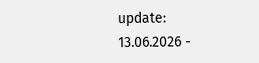update:
13.06.2026 -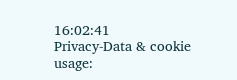16:02:41
Privacy-Data & cookie usage: